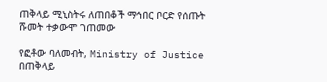ጠቅላይ ሚኒስትሩ ለጠበቆች ማኅበር ቦርድ የሰጡት ሹመት ተቃውሞ ገጠመው

የፎቶው ባለመብት, Ministry of Justice
በጠቅላይ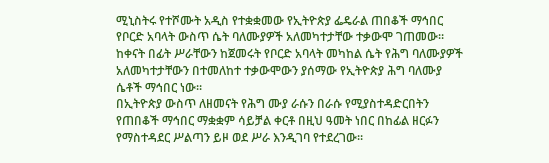ሚኒስትሩ የተሾሙት አዲስ የተቋቋመው የኢትዮጵያ ፌዴራል ጠበቆች ማኅበር የቦርድ አባላት ውስጥ ሴት ባለሙያዎች አለመካተታቸው ተቃውሞ ገጠመው።
ከቀናት በፊት ሥራቸውን ከጀመሩት የቦርድ አባላት መካከል ሴት የሕግ ባለሙያዎች አለመካተታቸውን በተመለከተ ተቃውሞውን ያሰማው የኢትዮጵያ ሕግ ባለሙያ ሴቶች ማኅበር ነው።
በኢትዮጵያ ውስጥ ለዘመናት የሕግ ሙያ ራሱን በራሱ የሚያስተዳድርበትን የጠበቆች ማኅበር ማቋቋም ሳይቻል ቀርቶ በዚህ ዓመት ነበር በከፊል ዘርፉን የማስተዳደር ሥልጣን ይዞ ወደ ሥራ እንዲገባ የተደረገው።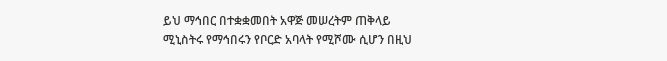ይህ ማኅበር በተቋቋመበት አዋጅ መሠረትም ጠቅላይ ሚኒስትሩ የማኅበሩን የቦርድ አባላት የሚሾሙ ሲሆን በዚህ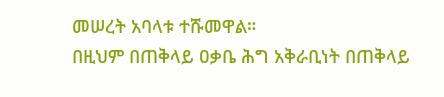መሠረት አባላቱ ተሹመዋል።
በዚህም በጠቅላይ ዐቃቤ ሕግ አቅራቢነት በጠቅላይ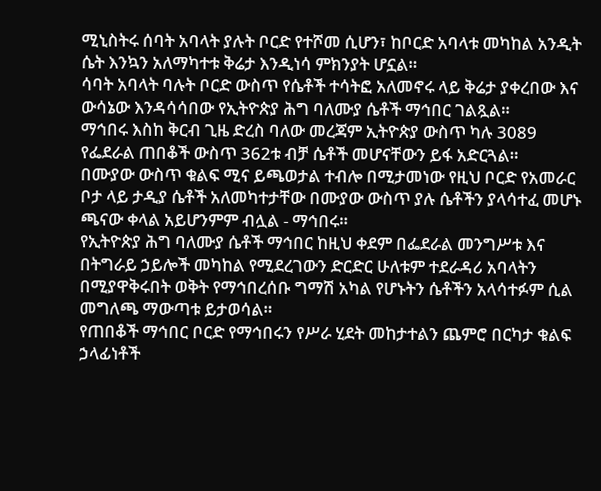ሚኒስትሩ ሰባት አባላት ያሉት ቦርድ የተሾመ ሲሆን፣ ከቦርድ አባላቱ መካከል አንዲት ሴት እንኳን አለማካተቱ ቅሬታ እንዲነሳ ምክንያት ሆኗል።
ሳባት አባላት ባሉት ቦርድ ውስጥ የሴቶች ተሳትፎ አለመኖሩ ላይ ቅሬታ ያቀረበው እና ውሳኔው እንዳሳሳበው የኢትዮጵያ ሕግ ባለሙያ ሴቶች ማኅበር ገልጿል።
ማኅበሩ እስከ ቅርብ ጊዜ ድረስ ባለው መረጃም ኢትዮጵያ ውስጥ ካሉ 3089 የፌደራል ጠበቆች ውስጥ 362ቱ ብቻ ሴቶች መሆናቸውን ይፋ አድርጓል።
በሙያው ውስጥ ቁልፍ ሚና ይጫወታል ተብሎ በሚታመነው የዚህ ቦርድ የአመራር ቦታ ላይ ታዲያ ሴቶች አለመካተታቸው በሙያው ውስጥ ያሉ ሴቶችን ያላሳተፈ መሆኑ ጫናው ቀላል አይሆንምም ብሏል - ማኅበሩ።
የኢትዮጵያ ሕግ ባለሙያ ሴቶች ማኅበር ከዚህ ቀደም በፌደራል መንግሥቱ እና በትግራይ ኃይሎች መካከል የሚደረገውን ድርድር ሁለቱም ተደራዳሪ አባላትን በሚያዋቅሩበት ወቅት የማኅበረሰቡ ግማሽ አካል የሆኑትን ሴቶችን አላሳተፉም ሲል መግለጫ ማውጣቱ ይታወሳል።
የጠበቆች ማኅበር ቦርድ የማኅበሩን የሥራ ሂደት መከታተልን ጨምሮ በርካታ ቁልፍ ኃላፊነቶች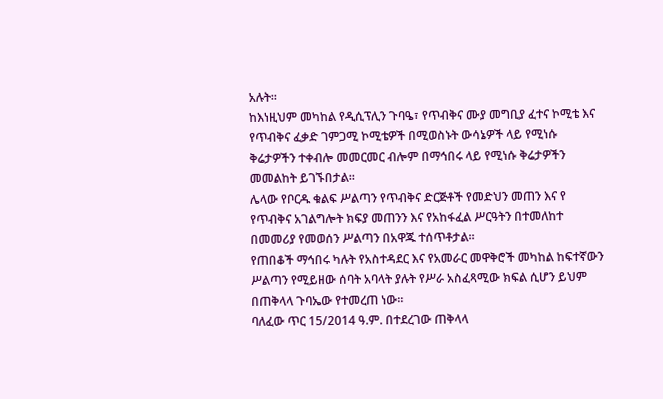አሉት።
ከእነዚህም መካከል የዲሲፕሊን ጉባዔ፣ የጥብቅና ሙያ መግቢያ ፈተና ኮሚቴ እና የጥብቅና ፈቃድ ገምጋሚ ኮሚቴዎች በሚወስኑት ውሳኔዎች ላይ የሚነሱ ቅሬታዎችን ተቀብሎ መመርመር ብሎም በማኅበሩ ላይ የሚነሱ ቅሬታዎችን መመልከት ይገኙበታል።
ሌላው የቦርዱ ቁልፍ ሥልጣን የጥብቅና ድርጅቶች የመድህን መጠን እና የ የጥብቅና አገልግሎት ክፍያ መጠንን እና የአከፋፈል ሥርዓትን በተመለከተ በመመሪያ የመወሰን ሥልጣን በአዋጁ ተሰጥቶታል፡፡
የጠበቆች ማኅበሩ ካሉት የአስተዳደር እና የአመራር መዋቅሮች መካከል ከፍተኛውን ሥልጣን የሚይዘው ሰባት አባላት ያሉት የሥራ አስፈጻሚው ክፍል ሲሆን ይህም በጠቅላላ ጉባኤው የተመረጠ ነው።
ባለፈው ጥር 15/2014 ዓ.ም. በተደረገው ጠቅላላ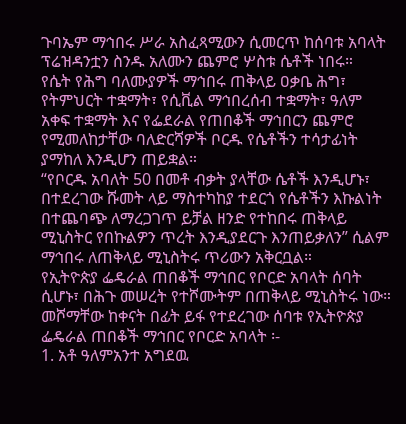ጉባኤም ማኅበሩ ሥራ አስፈጻሚውን ሲመርጥ ከሰባቱ አባላት ፕሬዝዳንቷን ስንዱ አለሙን ጨምሮ ሦስቱ ሴቶች ነበሩ።
የሴት የሕግ ባለሙያዎች ማኅበሩ ጠቅላይ ዐቃቤ ሕግ፣ የትምህርት ተቋማት፣ የሲቪል ማኅበረሰብ ተቋማት፣ ዓለም አቀፍ ተቋማት እና የፌደራል የጠበቆች ማኅበርን ጨምሮ የሚመለከታቸው ባለድርሻዎች ቦርዱ የሴቶችን ተሳታፊነት ያማከለ እንዲሆን ጠይቋል።
“የቦርዱ አባለት 50 በመቶ ብቃት ያላቸው ሴቶች እንዲሆኑ፣ በተደረገው ሹመት ላይ ማስተካከያ ተደርጎ የሴቶችን እኩልነት በተጨባጭ ለማረጋገጥ ይቻል ዘንድ የተከበሩ ጠቅላይ ሚኒስትር የበኩልዎን ጥረት እንዲያደርጉ እንጠይቃለን” ሲልም ማኅበሩ ለጠቅላይ ሚኒስትሩ ጥሪውን አቅርቧል።
የኢትዮጵያ ፌዴራል ጠበቆች ማኅበር የቦርድ አባላት ሰባት ሲሆኑ፣ በሕጉ መሠረት የተሾሙትም በጠቅላይ ሚኒስትሩ ነው።
መሾማቸው ከቀናት በፊት ይፋ የተደረገው ሰባቱ የኢትዮጵያ ፌዴራል ጠበቆች ማኅበር የቦርድ አባላት ፡-
1. አቶ ዓለምአንተ አግደዉ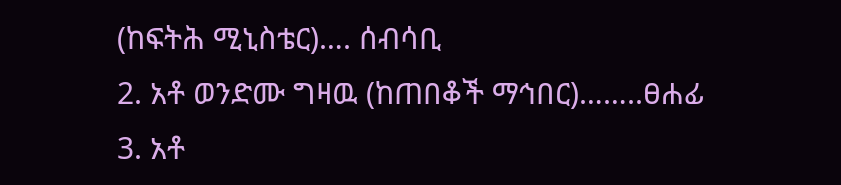(ከፍትሕ ሚኒስቴር)…. ሰብሳቢ
2. አቶ ወንድሙ ግዛዉ (ከጠበቆች ማኅበር)……..ፀሐፊ
3. አቶ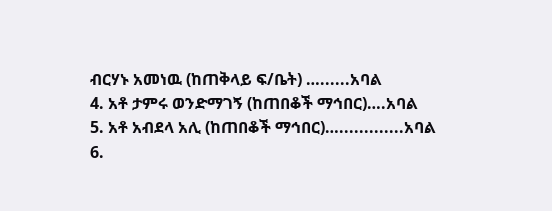ብርሃኑ አመነዉ (ከጠቅላይ ፍ/ቤት) …......አባል
4. አቶ ታምሩ ወንድማገኝ (ከጠበቆች ማኅበር)….አባል
5. አቶ አብደላ አሊ (ከጠበቆች ማኅበር)….............አባል
6.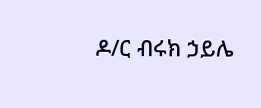ዶ/ር ብሩክ ኃይሌ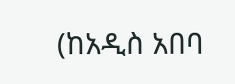(ከአዲስ አበባ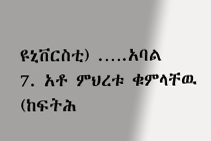ዩኒቨርስቲ) .….አባል
7. አቶ ምህረቱ ቁምላቸዉ (ከፍትሕ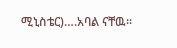ሚኒስቴር)….አባል ናቸዉ፡፡